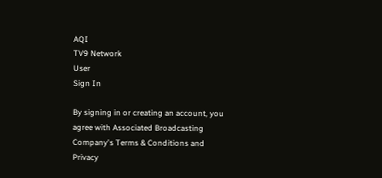AQI
TV9 Network
User
Sign In

By signing in or creating an account, you agree with Associated Broadcasting Company's Terms & Conditions and Privacy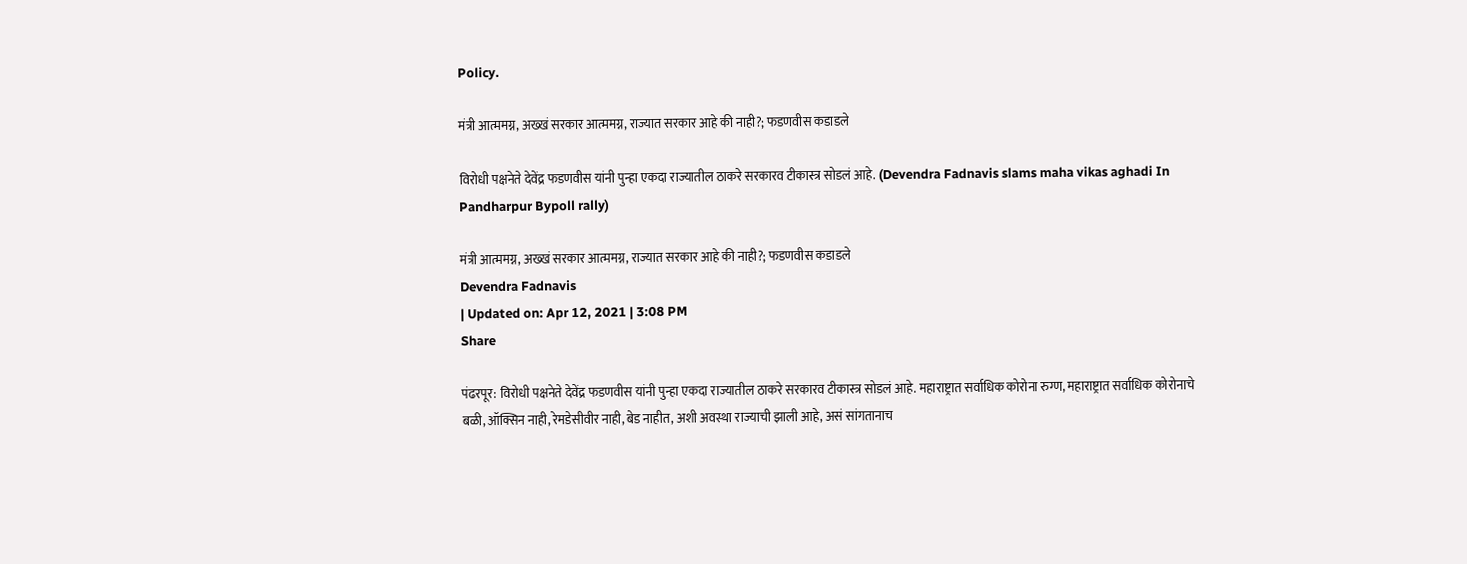Policy.

मंत्री आत्ममग्न, अख्खं सरकार आत्ममग्न, राज्यात सरकार आहे की नाही?; फडणवीस कडाडले

विरोधी पक्षनेते देवेंद्र फडणवीस यांनी पुन्हा एकदा राज्यातील ठाकरे सरकारव टीकास्त्र सोडलं आहे. (Devendra Fadnavis slams maha vikas aghadi In Pandharpur Bypoll rally)

मंत्री आत्ममग्न, अख्खं सरकार आत्ममग्न, राज्यात सरकार आहे की नाही?; फडणवीस कडाडले
Devendra Fadnavis
| Updated on: Apr 12, 2021 | 3:08 PM
Share

पंढरपूर: विरोधी पक्षनेते देवेंद्र फडणवीस यांनी पुन्हा एकदा राज्यातील ठाकरे सरकारव टीकास्त्र सोडलं आहे. महाराष्ट्रात सर्वाधिक कोरोना रुग्ण, महाराष्ट्रात सर्वाधिक कोरोनाचे बळी, ऑक्सिन नाही, रेमडेसीवीर नाही, बेड नाहीत, अशी अवस्था राज्याची झाली आहे, असं सांगतानाच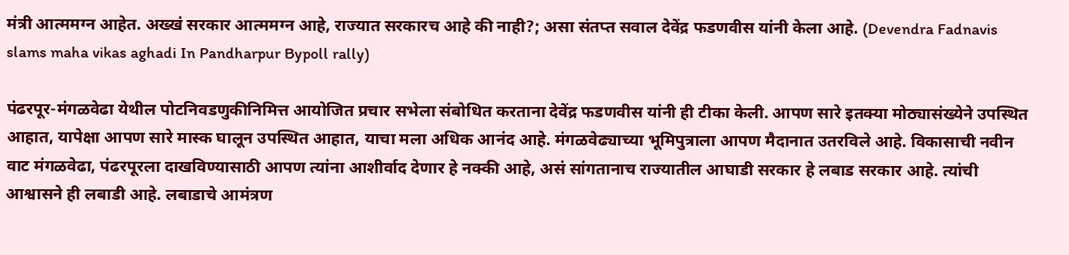मंत्री आत्ममग्न आहेत. अख्खं सरकार आत्ममग्न आहे, राज्यात सरकारच आहे की नाही?; असा संतप्त सवाल देवेंद्र फडणवीस यांनी केला आहे. (Devendra Fadnavis slams maha vikas aghadi In Pandharpur Bypoll rally)

पंढरपूर-मंगळवेढा येथील पोटनिवडणुकीनिमित्त आयोजित प्रचार सभेला संबोधित करताना देवेंद्र फडणवीस यांनी ही टीका केली. आपण सारे इतक्या मोठ्यासंख्येने उपस्थित आहात, यापेक्षा आपण सारे मास्क घालून उपस्थित आहात, याचा मला अधिक आनंद आहे. मंगळवेढ्याच्या भूमिपुत्राला आपण मैदानात उतरविले आहे. विकासाची नवीन वाट मंगळवेढा, पंढरपूरला दाखविण्यासाठी आपण त्यांना आशीर्वाद देणार हे नक्की आहे, असं सांगतानाच राज्यातील आघाडी सरकार हे लबाड सरकार आहे. त्यांची आश्वासने ही लबाडी आहे. लबाडाचे आमंत्रण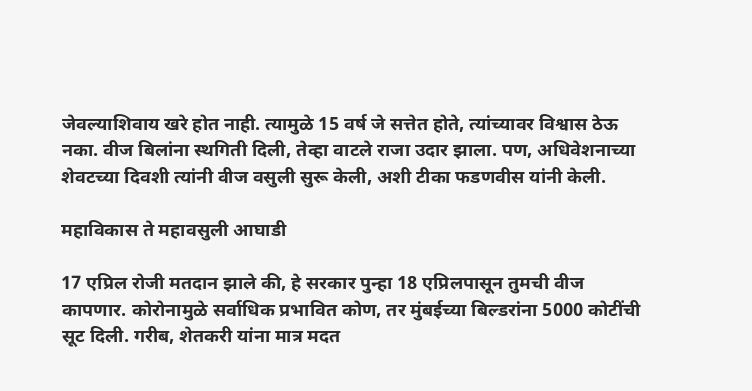जेवल्याशिवाय खरे होत नाही. त्यामुळे 15 वर्ष जे सत्तेत होते, त्यांच्यावर विश्वास ठेऊ नका. वीज बिलांना स्थगिती दिली, तेव्हा वाटले राजा उदार झाला. पण, अधिवेशनाच्या शेवटच्या दिवशी त्यांनी वीज वसुली सुरू केली, अशी टीका फडणवीस यांनी केली.

महाविकास ते महावसुली आघाडी

17 एप्रिल रोजी मतदान झाले की, हे सरकार पुन्हा 18 एप्रिलपासून तुमची वीज कापणार. कोरोनामुळे सर्वाधिक प्रभावित कोण, तर मुंबईच्या बिल्डरांना 5000 कोटींची सूट दिली. गरीब, शेतकरी यांना मात्र मदत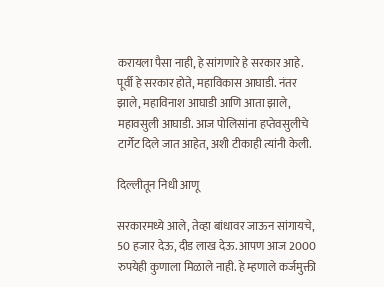करायला पैसा नाही, हे सांगणारे हे सरकार आहे. पूर्वी हे सरकार होते, महाविकास आघाडी. नंतर झाले, महाविनाश आघाडी आणि आता झाले, महावसुली आघाडी. आज पोलिसांना हप्तेवसुलीचे टार्गेट दिले जात आहेत, अशी टीकाही त्यांनी केली.

दिल्लीतून निधी आणू

सरकारमध्ये आले, तेव्हा बांधावर जाऊन सांगायचे, 50 हजार देऊ, दीड लाख देऊ. आपण आज 2000 रुपयेही कुणाला मिळाले नाही. हे म्हणाले कर्जमुक्ती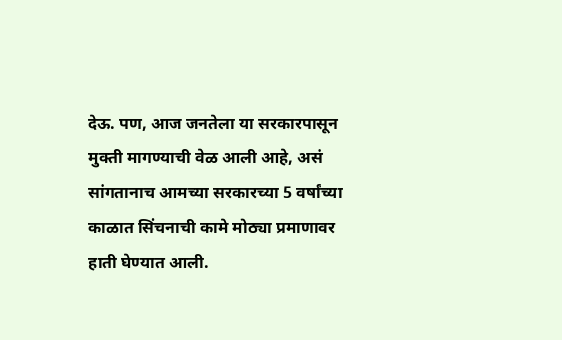देऊ. पण, आज जनतेला या सरकारपासून मुक्ती मागण्याची वेळ आली आहे, असं सांगतानाच आमच्या सरकारच्या 5 वर्षांच्या काळात सिंचनाची कामे मोठ्या प्रमाणावर हाती घेण्यात आली.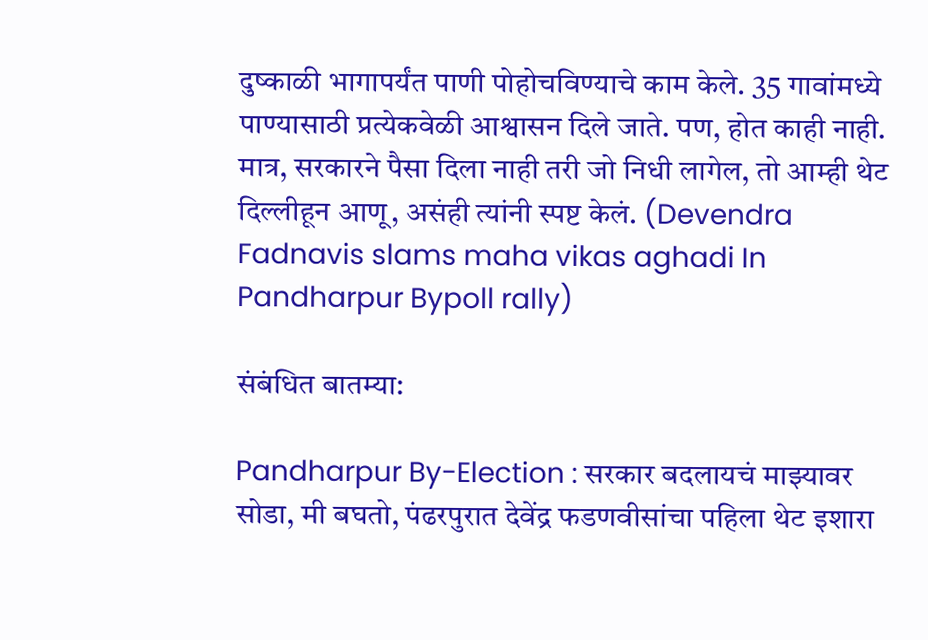दुष्काळी भागापर्यंत पाणी पोहोचविण्याचे काम केले. 35 गावांमध्ये पाण्यासाठी प्रत्येकवेळी आश्वासन दिले जाते. पण, होत काही नाही. मात्र, सरकारने पैसा दिला नाही तरी जो निधी लागेल, तो आम्ही थेट दिल्लीहून आणू, असंही त्यांनी स्पष्ट केलं. (Devendra Fadnavis slams maha vikas aghadi In Pandharpur Bypoll rally)

संबंधित बातम्या:

Pandharpur By-Election : सरकार बदलायचं माझ्यावर सोडा, मी बघतो, पंढरपुरात देवेंद्र फडणवीसांचा पहिला थेट इशारा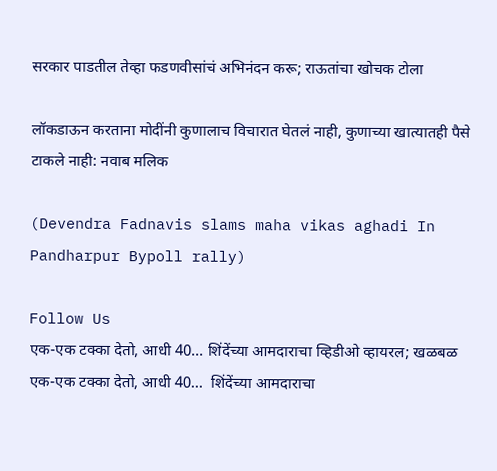सरकार पाडतील तेव्हा फडणवीसांचं अभिनंदन करू; राऊतांचा खोचक टोला

लॉकडाऊन करताना मोदींनी कुणालाच विचारात घेतलं नाही, कुणाच्या खात्यातही पैसे टाकले नाही: नवाब मलिक

(Devendra Fadnavis slams maha vikas aghadi In Pandharpur Bypoll rally)

Follow Us
एक-एक टक्का देतो, आधी 40... शिंदेंच्या आमदाराचा व्हिडीओ व्हायरल; खळबळ
एक-एक टक्का देतो, आधी 40...  शिंदेंच्या आमदाराचा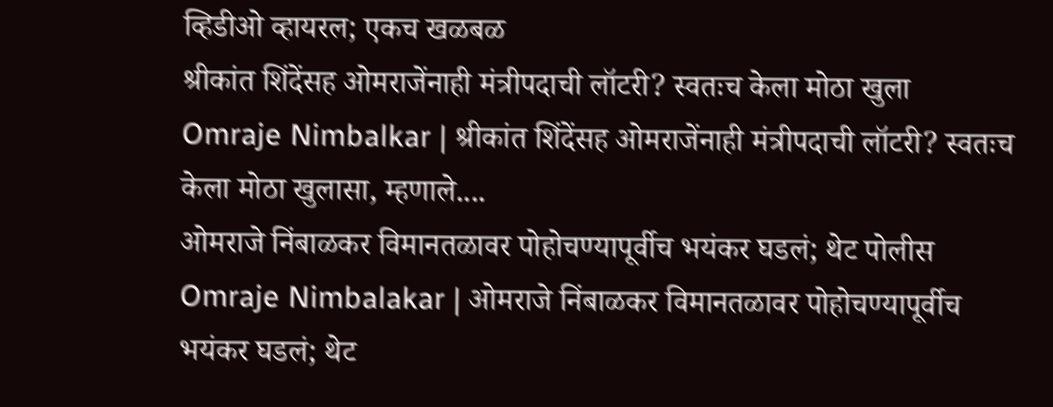व्हिडीओ व्हायरल; एकच खळबळ
श्रीकांत शिंदेंसह ओमराजेंनाही मंत्रीपदाची लॉटरी? स्वतःच केला मोठा खुला
Omraje Nimbalkar | श्रीकांत शिंदेंसह ओमराजेंनाही मंत्रीपदाची लॉटरी? स्वतःच केला मोठा खुलासा, म्हणाले....
ओमराजे निंबाळकर विमानतळावर पोहोचण्यापूर्वीच भयंकर घडलं; थेट पोलीस
Omraje Nimbalakar | ओमराजे निंबाळकर विमानतळावर पोहोचण्यापूर्वीच भयंकर घडलं; थेट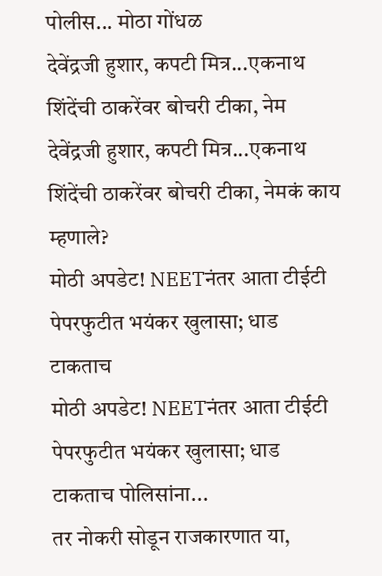पोलीस... मोठा गोंधळ
देवेंद्रजी हुशार, कपटी मित्र...एकनाथ शिंदेंची ठाकरेंवर बोचरी टीका, नेम
देवेंद्रजी हुशार, कपटी मित्र...एकनाथ शिंदेंची ठाकरेंवर बोचरी टीका, नेमकं काय म्हणाले?
मोठी अपडेट! NEETनंतर आता टीईटी पेपरफुटीत भयंकर खुलासा; धाड टाकताच
मोठी अपडेट! NEETनंतर आता टीईटी पेपरफुटीत भयंकर खुलासा; धाड टाकताच पोलिसांना...
तर नोकरी सोडून राजकारणात या,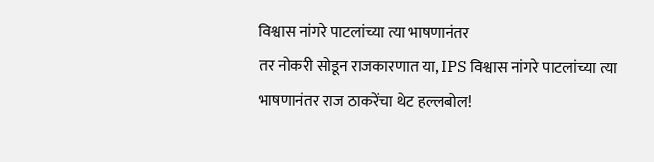विश्वास नांगरे पाटलांच्या त्या भाषणानंतर
तर नोकरी सोडून राजकारणात या, IPS विश्वास नांगरे पाटलांच्या त्या भाषणानंतर राज ठाकरेंचा थेट हल्लबोल!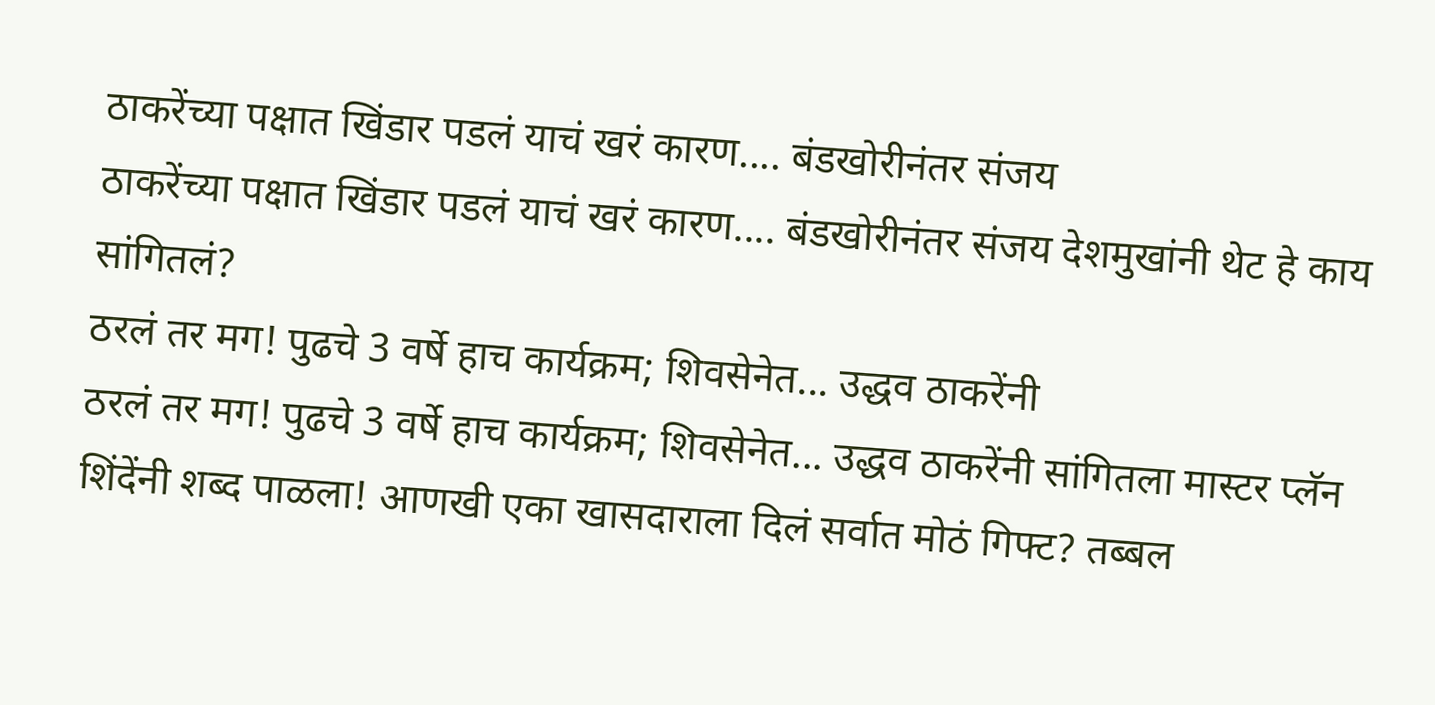ठाकरेंच्या पक्षात खिंडार पडलं याचं खरं कारण.... बंडखोरीनंतर संजय
ठाकरेंच्या पक्षात खिंडार पडलं याचं खरं कारण.... बंडखोरीनंतर संजय देशमुखांनी थेट हे काय सांगितलं?
ठरलं तर मग! पुढचे 3 वर्षे हाच कार्यक्रम; शिवसेनेत... उद्धव ठाकरेंनी
ठरलं तर मग! पुढचे 3 वर्षे हाच कार्यक्रम; शिवसेनेत... उद्धव ठाकरेंनी सांगितला मास्टर प्लॅन
शिंदेंनी शब्द पाळला! आणखी एका खासदाराला दिलं सर्वात मोठं गिफ्ट? तब्बल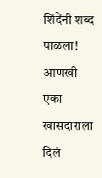शिंदेंनी शब्द पाळला! आणखी एका खासदाराला दिलं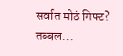सर्वात मोठं गिफ्ट? तब्बल...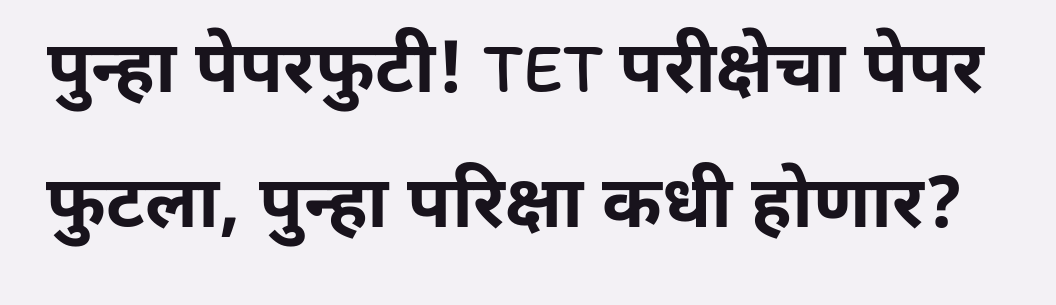पुन्हा पेपरफुटी! TET परीक्षेचा पेपर फुटला, पुन्हा परिक्षा कधी होणार?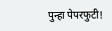पुन्हा पेपरफुटी!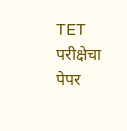TET परीक्षेचा पेपर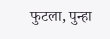फुटला, पुन्हा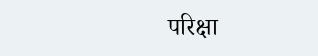परिक्षा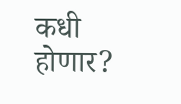कधी होणार?